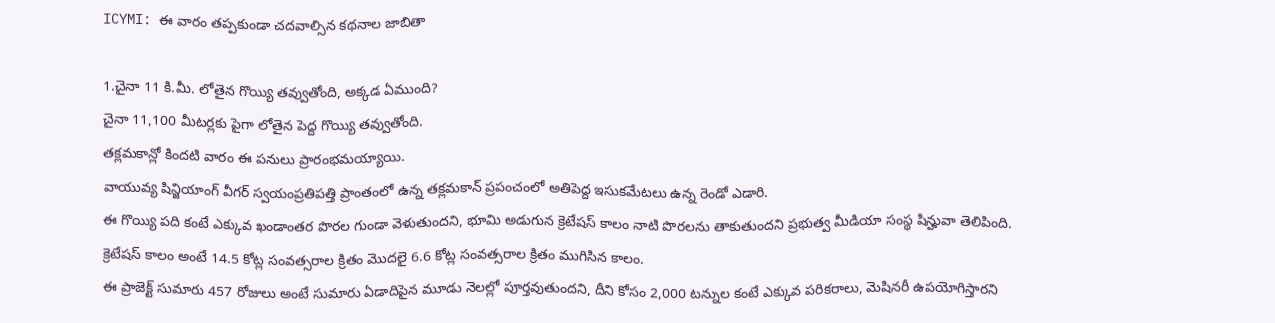ICYMI: ఈ వారం తప్పకుండా చదవాల్సిన కథనాల జాబితా

1.చైనా 11 కి.మీ. లోతైన గొయ్యి తవ్వుతోంది, అక్కడ ఏముంది?
చైనా 11,100 మీటర్లకు పైగా లోతైన పెద్ద గొయ్యి తవ్వుతోంది.
తక్లమకాన్లో కిందటి వారం ఈ పనులు ప్రారంభమయ్యాయి.
వాయువ్య షిన్జియాంగ్ వీగర్ స్వయంప్రతిపత్తి ప్రాంతంలో ఉన్న తక్లమకాన్ ప్రపంచంలో అతిపెద్ద ఇసుకమేటలు ఉన్న రెండో ఎడారి.
ఈ గొయ్యి పది కంటే ఎక్కువ ఖండాంతర పొరల గుండా వెళుతుందని, భూమి అడుగున క్రెటేషస్ కాలం నాటి పొరలను తాకుతుందని ప్రభుత్వ మీడియా సంస్థ షిన్హువా తెలిపింది.
క్రెటేషస్ కాలం అంటే 14.5 కోట్ల సంవత్సరాల క్రితం మొదలై 6.6 కోట్ల సంవత్సరాల క్రితం ముగిసిన కాలం.
ఈ ప్రాజెక్ట్ సుమారు 457 రోజులు అంటే సుమారు ఏడాదిపైన మూడు నెలల్లో పూర్తవుతుందని, దీని కోసం 2,000 టన్నుల కంటే ఎక్కువ పరికరాలు, మెషినరీ ఉపయోగిస్తారని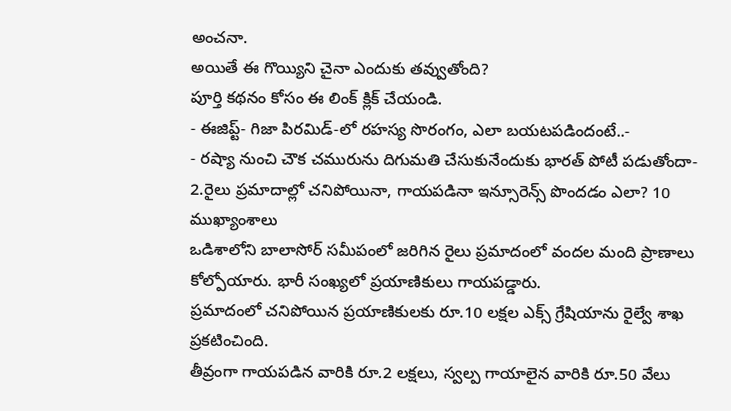అంచనా.
అయితే ఈ గొయ్యిని చైనా ఎందుకు తవ్వుతోంది?
పూర్తి కథనం కోసం ఈ లింక్ క్లిక్ చేయండి.
- ఈజిప్ట్- గిజా పిరమిడ్-లో రహస్య సొరంగం, ఎలా బయటపడిందంటే..-
- రష్యా నుంచి చౌక చమురును దిగుమతి చేసుకునేందుకు భారత్ పోటీ పడుతోందా-
2.రైలు ప్రమాదాల్లో చనిపోయినా, గాయపడినా ఇన్సూరెన్స్ పొందడం ఎలా? 10 ముఖ్యాంశాలు
ఒడిశాలోని బాలాసోర్ సమీపంలో జరిగిన రైలు ప్రమాదంలో వందల మంది ప్రాణాలు కోల్పోయారు. భారీ సంఖ్యలో ప్రయాణికులు గాయపడ్డారు.
ప్రమాదంలో చనిపోయిన ప్రయాణికులకు రూ.10 లక్షల ఎక్స్ గ్రేషియాను రైల్వే శాఖ ప్రకటించింది.
తీవ్రంగా గాయపడిన వారికి రూ.2 లక్షలు, స్వల్ప గాయాలైన వారికి రూ.50 వేలు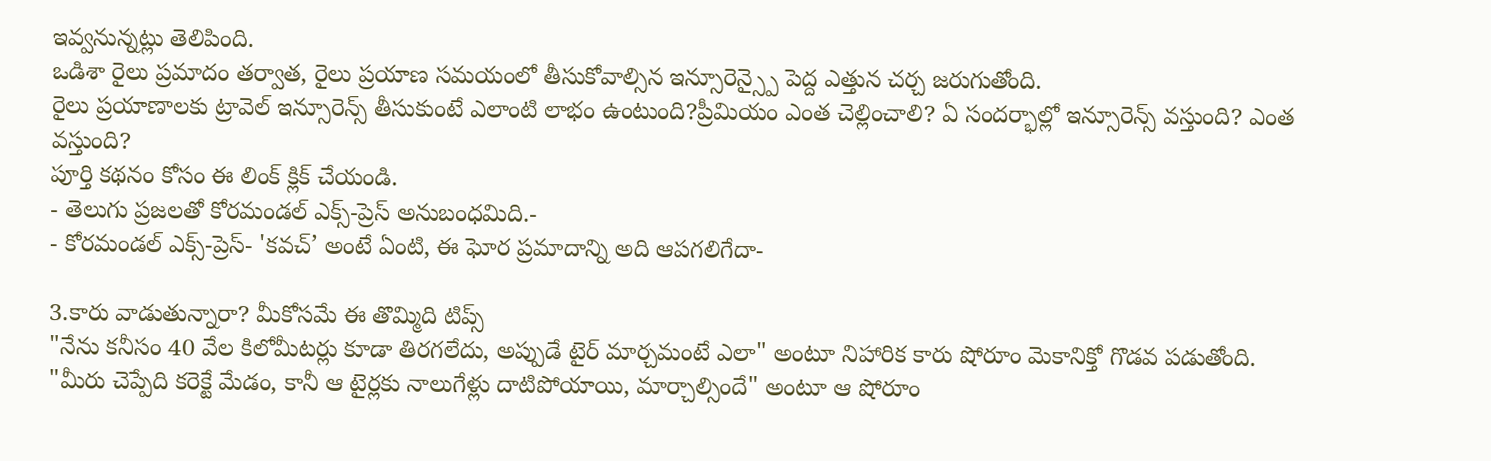ఇవ్వనున్నట్లు తెలిపింది.
ఒడిశా రైలు ప్రమాదం తర్వాత, రైలు ప్రయాణ సమయంలో తీసుకోవాల్సిన ఇన్సూరెన్స్పై పెద్ద ఎత్తున చర్చ జరుగుతోంది.
రైలు ప్రయాణాలకు ట్రావెల్ ఇన్సూరెన్స్ తీసుకుంటే ఎలాంటి లాభం ఉంటుంది?ప్రీమియం ఎంత చెల్లించాలి? ఏ సందర్భాల్లో ఇన్సూరెన్స్ వస్తుంది? ఎంత వస్తుంది?
పూర్తి కథనం కోసం ఈ లింక్ క్లిక్ చేయండి.
- తెలుగు ప్రజలతో కోరమండల్ ఎక్స్-ప్రెస్ అనుబంధమిది.-
- కోరమండల్ ఎక్స్-ప్రెస్- 'కవచ్’ అంటే ఏంటి, ఈ ఘోర ప్రమాదాన్ని అది ఆపగలిగేదా-

3.కారు వాడుతున్నారా? మీకోసమే ఈ తొమ్మిది టిప్స్
"నేను కనీసం 40 వేల కిలోమీటర్లు కూడా తిరగలేదు, అప్పుడే టైర్ మార్చమంటే ఎలా" అంటూ నిహారిక కారు షోరూం మెకానిక్తో గొడవ పడుతోంది.
"మీరు చెప్పేది కరెక్టే మేడం, కానీ ఆ టైర్లకు నాలుగేళ్లు దాటిపోయాయి, మార్చాల్సిందే" అంటూ ఆ షోరూం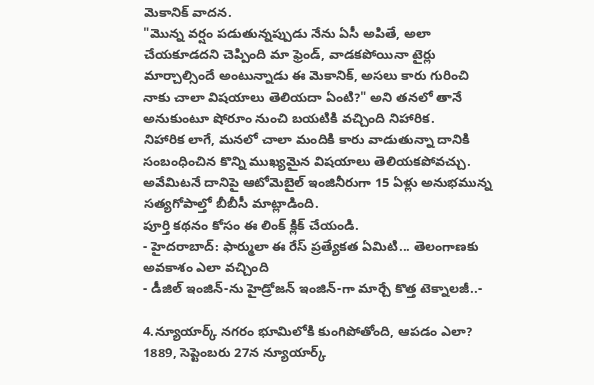మెకానిక్ వాదన.
"మొన్న వర్షం పడుతున్నప్పుడు నేను ఏసీ అపితే, అలా చేయకూడదని చెప్పింది మా ఫ్రెండ్, వాడకపోయినా టైర్లు మార్చాల్సిందే అంటున్నాడు ఈ మెకానిక్, అసలు కారు గురించి నాకు చాలా విషయాలు తెలియదా ఏంటి?" అని తనలో తానే అనుకుంటూ షోరూం నుంచి బయటికి వచ్చింది నిహారిక.
నిహారిక లాగే, మనలో చాలా మందికి కారు వాడుతున్నా దానికి సంబంధించిన కొన్ని ముఖ్యమైన విషయాలు తెలియకపోవచ్చు. అవేమిటనే దానిపై ఆటోమెబైల్ ఇంజినీరుగా 15 ఏళ్లు అనుభమున్న సత్యగోపాల్తో బీబీసీ మాట్లాడింది.
పూర్తి కథనం కోసం ఈ లింక్ క్లిక్ చేయండి.
- హైదరాబాద్: ఫార్ములా ఈ రేస్ ప్రత్యేకత ఏమిటి... తెలంగాణకు అవకాశం ఎలా వచ్చింది
- డీజిల్ ఇంజిన్-ను హైడ్రోజన్ ఇంజిన్-గా మార్చే కొత్త టెక్నాలజీ..-

4.న్యూయార్క్ నగరం భూమిలోకి కుంగిపోతోంది, ఆపడం ఎలా?
1889, సెప్టెంబరు 27న న్యూయార్క్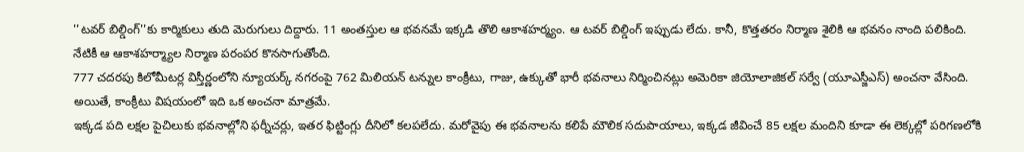''టవర్ బిల్డింగ్''కు కార్మికులు తుది మెరుగులు దిద్దారు. 11 అంతస్తుల ఆ భవనమే ఇక్కడి తొలి ఆకాశహర్మ్యం. ఆ టవర్ బిల్డింగ్ ఇప్పుడు లేదు. కానీ, కొత్తతరం నిర్మాణ శైలికి ఆ భవనం నాంది పలికింది. నేటికీ ఆ ఆకాశహర్మ్యాల నిర్మాణ పరంపర కొనసాగుతోంది.
777 చదరపు కిలోమీటర్ల విస్తీర్ణంలోని న్యూయర్క్ నగరంపై 762 మిలియన్ టన్నుల కాంక్రీటు, గాజు, ఉక్కుతో భారీ భవనాలు నిర్మించినట్లు అమెరికా జియోలాజికల్ సర్వే (యూఎస్జీఎస్) అంచనా వేసింది. అయితే, కాంక్రీటు విషయంలో ఇది ఒక అంచనా మాత్రమే.
ఇక్కడ పది లక్షల పైచిలుకు భవనాల్లోని ఫర్నీచర్లు, ఇతర ఫిట్టింగ్లు దీనిలో కలపలేదు. మరోవైపు ఈ భవనాలను కలిపే మౌలిక సదుపాయాలు, ఇక్కడ జీవించే 85 లక్షల మందిని కూడా ఈ లెక్కల్లో పరిగణలోకి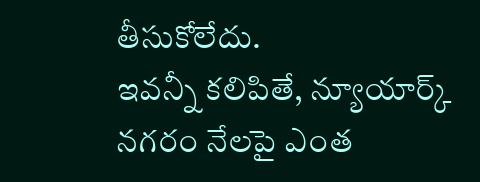తీసుకోలేదు.
ఇవన్నీ కలిపితే, న్యూయార్క్ నగరం నేలపై ఎంత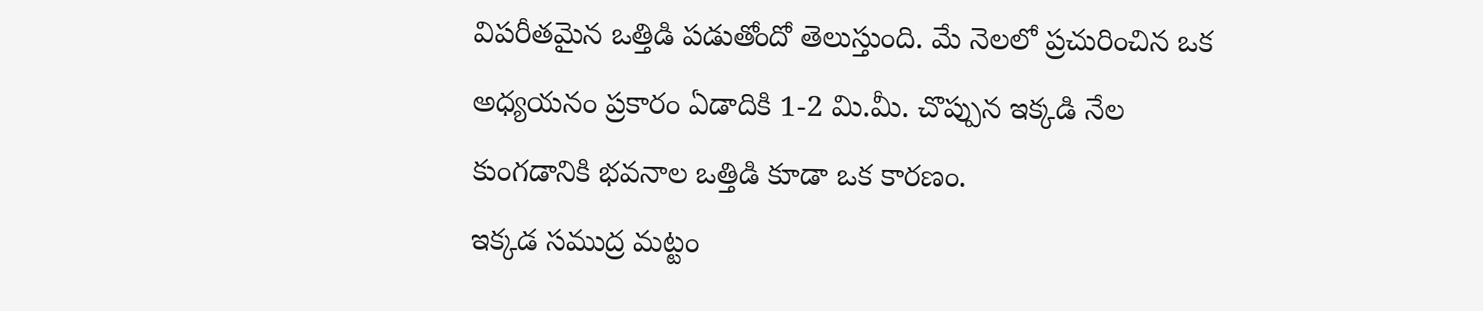విపరీతమైన ఒత్తిడి పడుతోందో తెలుస్తుంది. మే నెలలో ప్రచురించిన ఒక అధ్యయనం ప్రకారం ఏడాదికి 1-2 మి.మీ. చొప్పున ఇక్కడి నేల కుంగడానికి భవనాల ఒత్తిడి కూడా ఒక కారణం.
ఇక్కడ సముద్ర మట్టం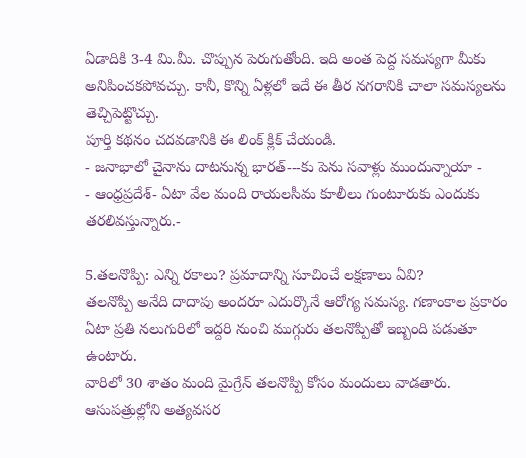ఏడాదికి 3-4 మి.మీ. చొప్పున పెరుగుతోంది. ఇది అంత పెద్ద సమస్యగా మీకు అనిపించకపోవచ్చు. కానీ, కొన్ని ఏళ్లలో ఇదే ఈ తీర నగరానికి చాలా సమస్యలను తెచ్చిపెట్టొచ్చు.
పూర్తి కథనం చదవడానికి ఈ లింక్ క్లిక్ చేయండి.
- జనాభాలో చైనాను దాటనున్న భారత్---కు పెను సవాళ్లు ముందున్నాయా -
- ఆంధ్రప్రదేశ్- ఏటా వేల మంది రాయలసీమ కూలీలు గుంటూరుకు ఎందుకు తరలివస్తున్నారు.-

5.తలనొప్పి: ఎన్ని రకాలు? ప్రమాదాన్ని సూచించే లక్షణాలు ఏవి?
తలనొప్పి అనేది దాదాపు అందరూ ఎదుర్కొనే ఆరోగ్య సమస్య. గణాంకాల ప్రకారం ఏటా ప్రతి నలుగురిలో ఇద్దరి నుంచి ముగ్గురు తలనొప్పితో ఇబ్బంది పడుతూ ఉంటారు.
వారిలో 30 శాతం మంది మైగ్రేన్ తలనొప్పి కోసం మందులు వాడతారు. ఆసుపత్రుల్లోని అత్యవసర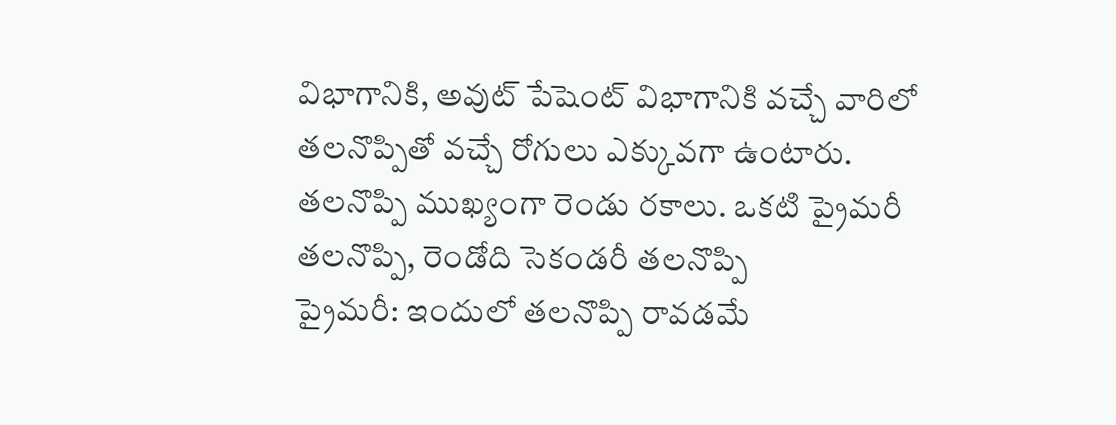విభాగానికి, అవుట్ పేషెంట్ విభాగానికి వచ్చే వారిలో తలనొప్పితో వచ్చే రోగులు ఎక్కువగా ఉంటారు.
తలనొప్పి ముఖ్యంగా రెండు రకాలు. ఒకటి ప్రైమరీ తలనొప్పి, రెండోది సెకండరీ తలనొప్పి
ప్రైమరీ: ఇందులో తలనొప్పి రావడమే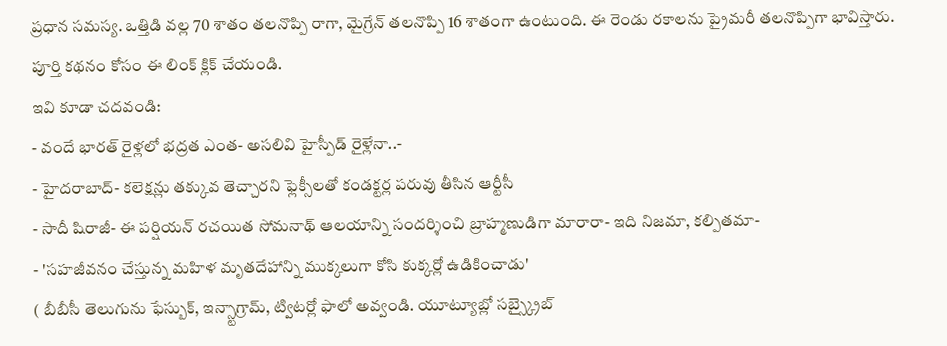ప్రధాన సమస్య. ఒత్తిడి వల్ల 70 శాతం తలనొప్పి రాగా, మైగ్రేన్ తలనొప్పి 16 శాతంగా ఉంటుంది. ఈ రెండు రకాలను ప్రైమరీ తలనొప్పిగా భావిస్తారు.
పూర్తి కథనం కోసం ఈ లింక్ క్లిక్ చేయండి.
ఇవి కూడా చదవండి:
- వందే భారత్ రైళ్లలో భద్రత ఎంత- అసలివి హైస్పీడ్ రైళ్లేనా..-
- హైదరాబాద్- కలెక్షన్లు తక్కువ తెచ్చారని ఫ్లెక్సీలతో కండక్టర్ల పరువు తీసిన ఆర్టీసీ
- సాదీ షిరాజీ- ఈ పర్షియన్ రచయిత సోమనాథ్ ఆలయాన్ని సందర్శించి బ్రాహ్మణుడిగా మారారా- ఇది నిజమా, కల్పితమా-
- 'సహజీవనం చేస్తున్న మహిళ మృతదేహాన్ని ముక్కలుగా కోసి కుక్కర్లో ఉడికించాడు'
( బీబీసీ తెలుగును ఫేస్బుక్, ఇన్స్టాగ్రామ్, ట్విటర్లో ఫాలో అవ్వండి. యూట్యూబ్లో సబ్స్క్రైబ్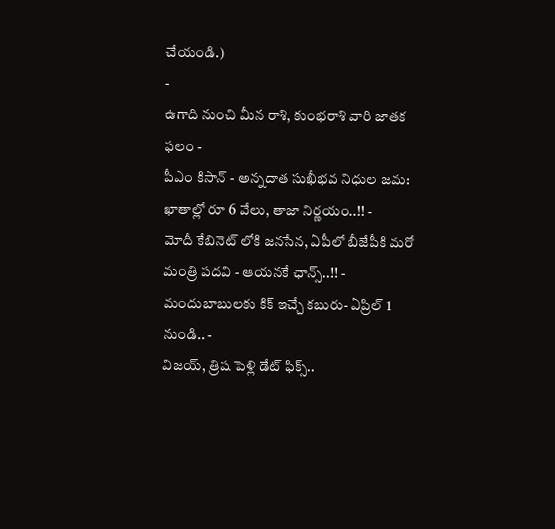చేయండి.)
-
ఉగాది నుంచి మీన రాశి, కుంభరాశి వారి జాతక ఫలం -
పీఎం కిసాన్ - అన్నదాత సుఖీభవ నిధుల జమ: ఖాతాల్లో రూ 6 వేలు, తాజా నిర్ణయం..!! -
మోదీ కేబినెట్ లోకి జనసేన, ఏపీలో బీజేపీకి మరో మంత్రి పదవి - ఆయనకే ఛాన్స్..!! -
మందుబాబులకు కిక్ ఇచ్చే కబురు- ఏప్రిల్ 1 నుండి.. -
విజయ్, త్రిష పెళ్లి డేట్ ఫిక్స్..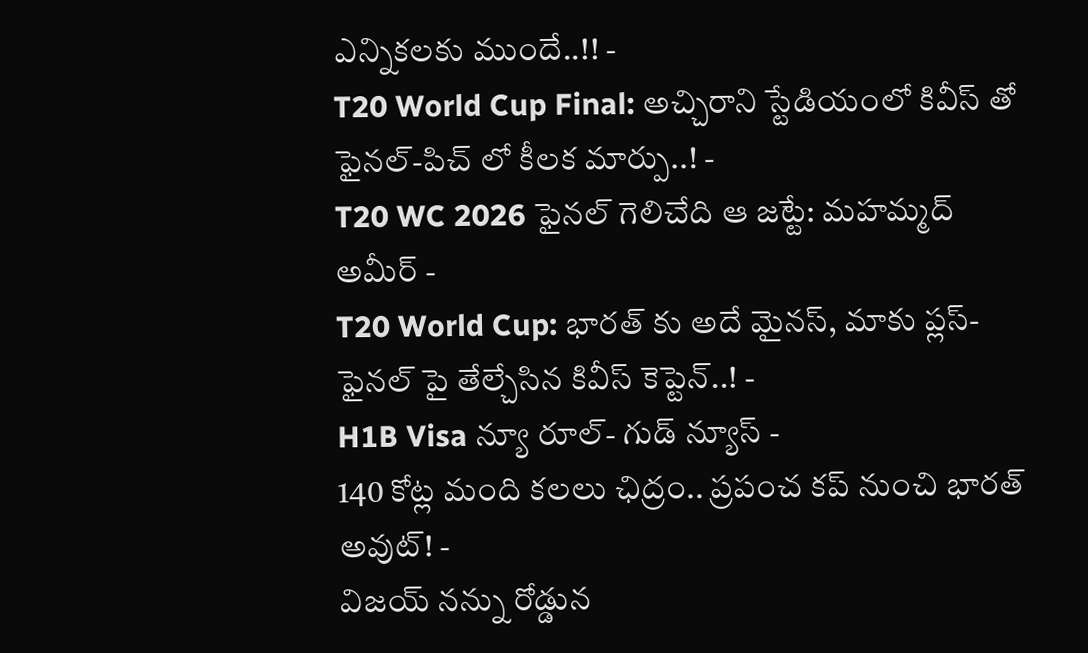ఎన్నికలకు ముందే..!! -
T20 World Cup Final: అచ్చిరాని స్టేడియంలో కివీస్ తో ఫైనల్-పిచ్ లో కీలక మార్పు..! -
T20 WC 2026 ఫైనల్ గెలిచేది ఆ జట్టే: మహమ్మద్ అమీర్ -
T20 World Cup: భారత్ కు అదే మైనస్, మాకు ప్లస్-ఫైనల్ పై తేల్చేసిన కివీస్ కెప్టెన్..! -
H1B Visa న్యూ రూల్- గుడ్ న్యూస్ -
140 కోట్ల మంది కలలు ఛిద్రం.. ప్రపంచ కప్ నుంచి భారత్ అవుట్! -
విజయ్ నన్ను రోడ్డున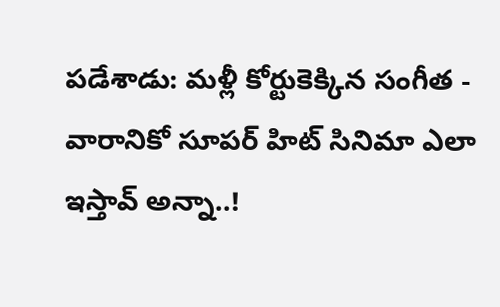పడేశాడు: మళ్లీ కోర్టుకెక్కిన సంగీత -
వారానికో సూపర్ హిట్ సినిమా ఎలా ఇస్తావ్ అన్నా..!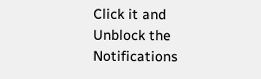Click it and Unblock the Notifications